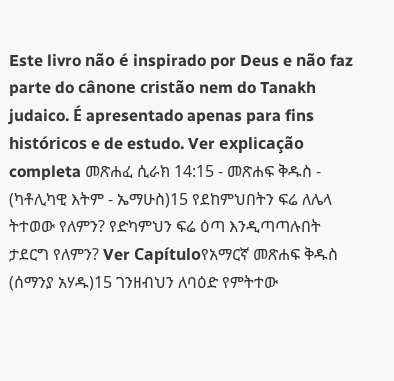Este livro não é inspirado por Deus e não faz parte do cânone cristão nem do Tanakh judaico. É apresentado apenas para fins históricos e de estudo. Ver explicação completa መጽሐፈ ሲራክ 14:15 - መጽሐፍ ቅዱስ - (ካቶሊካዊ እትም - ኤማሁስ)15 የደከምህበትን ፍሬ ለሌላ ትተወው የለምን? የድካምህን ፍሬ ዕጣ እንዲጣጣሉበት ታደርግ የለምን? Ver Capítuloየአማርኛ መጽሐፍ ቅዱስ (ሰማንያ አሃዱ)15 ገንዘብህን ለባዕድ የምትተው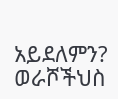አይደለምን? ወራሾችህስ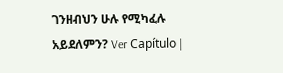ገንዘብህን ሁሉ የሚካፈሉ አይደለምን? Ver Capítulo |